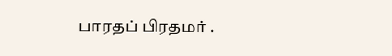பாரதப் பிரதமர் .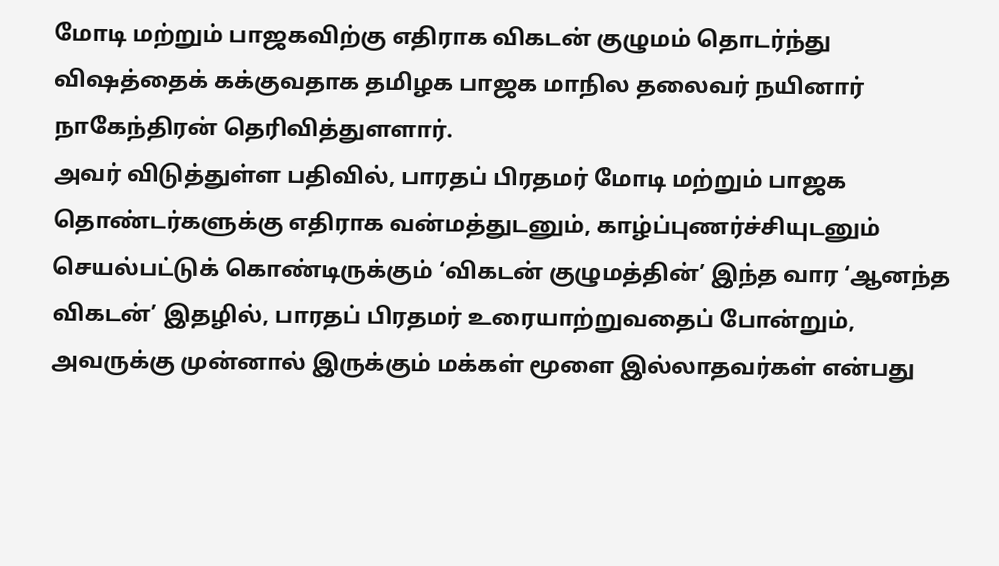மோடி மற்றும் பாஜகவிற்கு எதிராக விகடன் குழுமம் தொடர்ந்து விஷத்தைக் கக்குவதாக தமிழக பாஜக மாநில தலைவர் நயினார் நாகேந்திரன் தெரிவித்துளளார்.
அவர் விடுத்துள்ள பதிவில், பாரதப் பிரதமர் மோடி மற்றும் பாஜக தொண்டர்களுக்கு எதிராக வன்மத்துடனும், காழ்ப்புணர்ச்சியுடனும் செயல்பட்டுக் கொண்டிருக்கும் ‘விகடன் குழுமத்தின்’ இந்த வார ‘ஆனந்த விகடன்’ இதழில், பாரதப் பிரதமர் உரையாற்றுவதைப் போன்றும், அவருக்கு முன்னால் இருக்கும் மக்கள் மூளை இல்லாதவர்கள் என்பது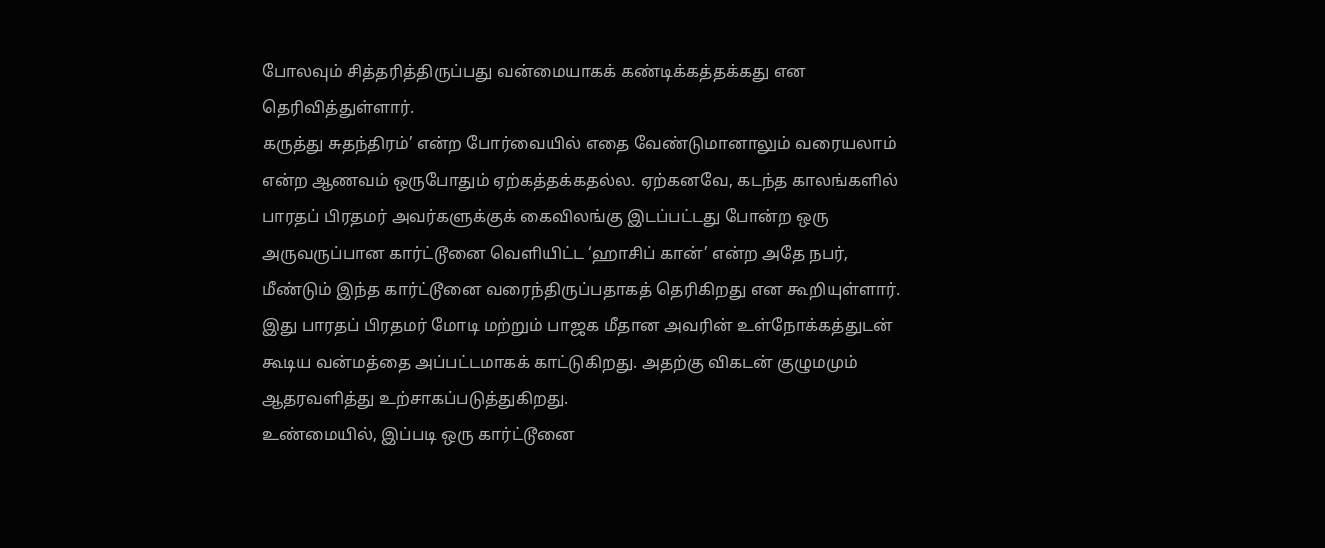போலவும் சித்தரித்திருப்பது வன்மையாகக் கண்டிக்கத்தக்கது என தெரிவித்துள்ளார்.
கருத்து சுதந்திரம்’ என்ற போர்வையில் எதை வேண்டுமானாலும் வரையலாம் என்ற ஆணவம் ஒருபோதும் ஏற்கத்தக்கதல்ல. ஏற்கனவே, கடந்த காலங்களில் பாரதப் பிரதமர் அவர்களுக்குக் கைவிலங்கு இடப்பட்டது போன்ற ஒரு அருவருப்பான கார்ட்டூனை வெளியிட்ட ‘ஹாசிப் கான்’ என்ற அதே நபர், மீண்டும் இந்த கார்ட்டூனை வரைந்திருப்பதாகத் தெரிகிறது என கூறியுள்ளார்.
இது பாரதப் பிரதமர் மோடி மற்றும் பாஜக மீதான அவரின் உள்நோக்கத்துடன் கூடிய வன்மத்தை அப்பட்டமாகக் காட்டுகிறது. அதற்கு விகடன் குழுமமும் ஆதரவளித்து உற்சாகப்படுத்துகிறது.
உண்மையில், இப்படி ஒரு கார்ட்டூனை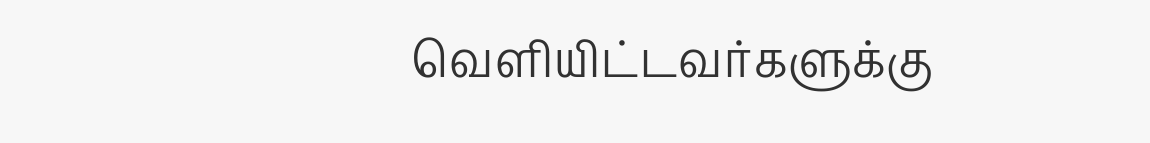வெளியிட்டவர்களுக்கு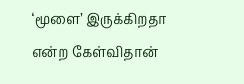‘மூளை’ இருக்கிறதா என்ற கேள்விதான்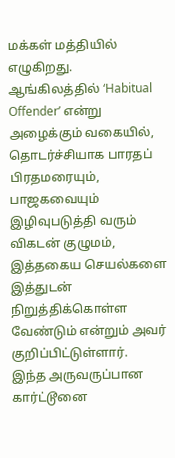மக்கள் மத்தியில் எழுகிறது. ஆங்கிலத்தில் ‘Habitual Offender’ என்று அழைக்கும் வகையில், தொடர்ச்சியாக பாரதப் பிரதமரையும், பாஜகவையும் இழிவுபடுத்தி வரும் விகடன் குழுமம், இத்தகைய செயல்களை இத்துடன் நிறுத்திக்கொள்ள வேண்டும் என்றும் அவர் குறிப்பிட்டுள்ளார்.
இந்த அருவருப்பான கார்ட்டூனை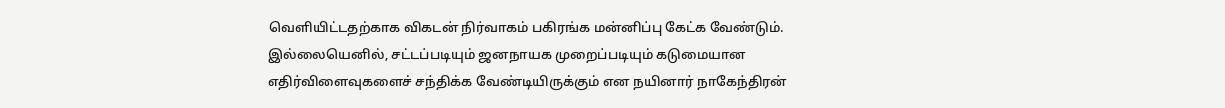வெளியிட்டதற்காக விகடன் நிர்வாகம் பகிரங்க மன்னிப்பு கேட்க வேண்டும். இல்லையெனில், சட்டப்படியும் ஜனநாயக முறைப்படியும் கடுமையான எதிர்விளைவுகளைச் சந்திக்க வேண்டியிருக்கும் என நயினார் நாகேந்திரன்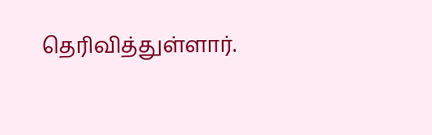தெரிவித்துள்ளார்.